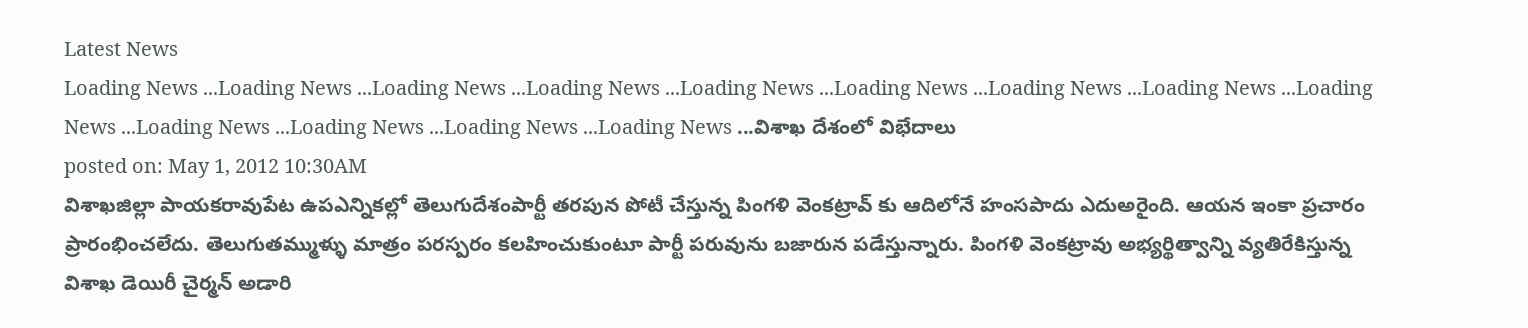Latest News
Loading News ...Loading News ...Loading News ...Loading News ...Loading News ...Loading News ...Loading News ...Loading News ...Loading News ...Loading News ...Loading News ...Loading News ...Loading News ...విశాఖ దేశంలో విభేదాలు
posted on: May 1, 2012 10:30AM
విశాఖజిల్లా పాయకరావుపేట ఉపఎన్నికల్లో తెలుగుదేశంపార్టీ తరపున పోటీ చేస్తున్న పింగళి వెంకట్రావ్ కు ఆదిలోనే హంసపాదు ఎదుఅరైంది. ఆయన ఇంకా ప్రచారం ప్రారంభించలేదు. తెలుగుతమ్ముళ్ళు మాత్రం పరస్పరం కలహించుకుంటూ పార్టీ పరువును బజారున పడేస్తున్నారు. పింగళి వెంకట్రావు అభ్యర్థిత్వాన్ని వ్యతిరేకిస్తున్న విశాఖ డెయిరీ చైర్మన్ అడారి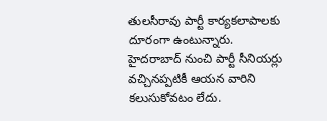తులసీరావు పార్టీ కార్యకలాపాలకు దూరంగా ఉంటున్నారు.
హైదరాబాద్ నుంచి పార్టీ సీనియర్లు వచ్చినప్పటికీ ఆయన వారిని కలుసుకోవటం లేదు.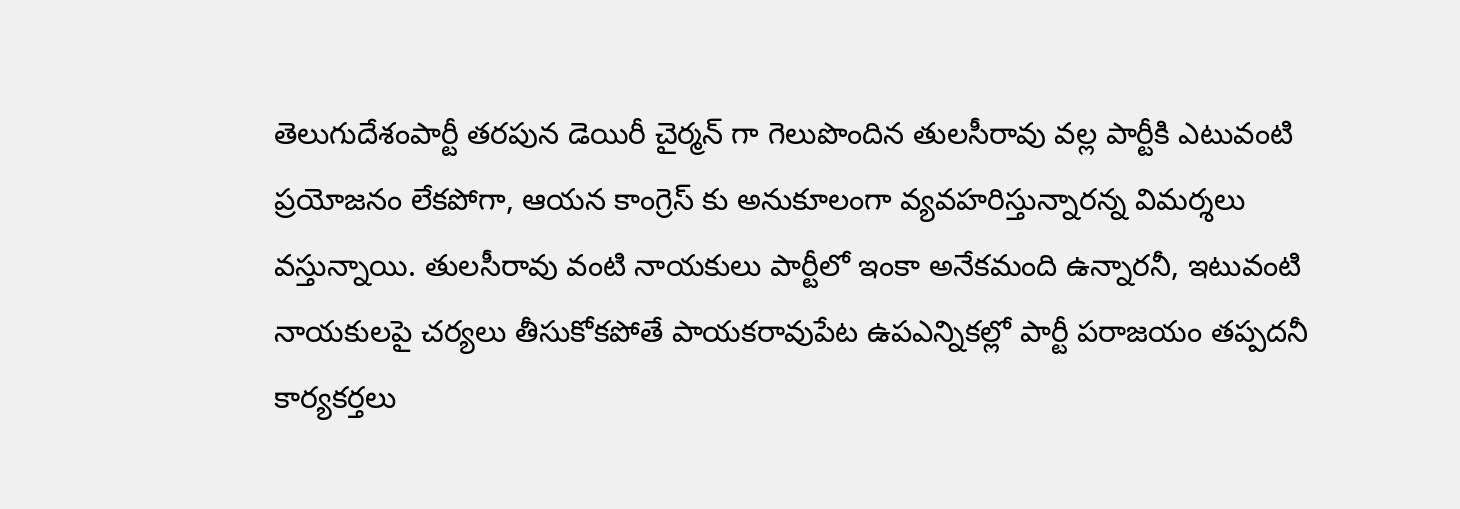తెలుగుదేశంపార్టీ తరపున డెయిరీ చైర్మన్ గా గెలుపొందిన తులసీరావు వల్ల పార్టీకి ఎటువంటి ప్రయోజనం లేకపోగా, ఆయన కాంగ్రెస్ కు అనుకూలంగా వ్యవహరిస్తున్నారన్న విమర్శలు వస్తున్నాయి. తులసీరావు వంటి నాయకులు పార్టీలో ఇంకా అనేకమంది ఉన్నారనీ, ఇటువంటి నాయకులపై చర్యలు తీసుకోకపోతే పాయకరావుపేట ఉపఎన్నికల్లో పార్టీ పరాజయం తప్పదనీ కార్యకర్తలు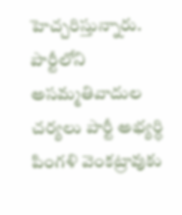హెచ్చరిస్తున్నారు. పార్టీలోని అసమ్మతివాదుల చర్యలు పార్టీ అభ్యర్థి పింగళి వెంకట్రావుకు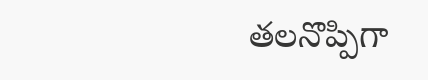తలనొప్పిగా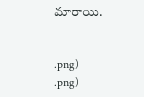మారాయి.


.png)
.png)